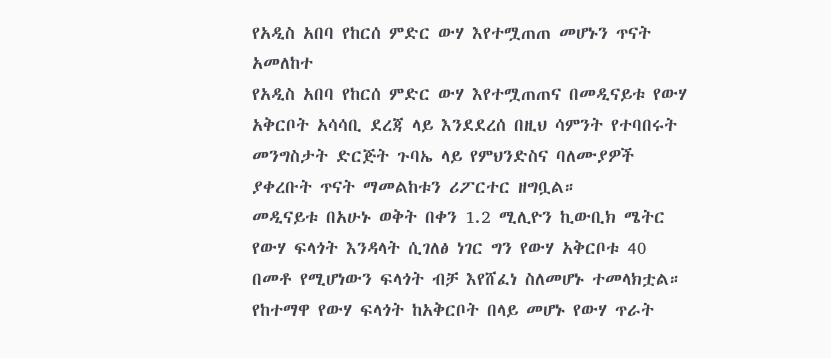የአዲስ አበባ የከርሰ ምድር ውሃ እየተሟጠጠ መሆኑን ጥናት አመለከተ
የአዲስ አበባ የከርሰ ምድር ውሃ እየተሟጠጠና በመዲናይቱ የውሃ አቅርቦት አሳሳቢ ደረጃ ላይ እንደደረሰ በዚህ ሳምንት የተባበሩት መንግስታት ድርጅት ጉባኤ ላይ የምህንድስና ባለሙያዎች ያቀረቡት ጥናት ማመልከቱን ሪፖርተር ዘግቧል።
መዲናይቱ በአሁኑ ወቅት በቀን 1.2 ሚሊዮን ኪውቢክ ሜትር የውሃ ፍላጎት እንዳላት ሲገለፅ ነገር ግን የውሃ አቅርቦቱ 40 በመቶ የሚሆነውን ፍላጎት ብቻ እየሸፈነ ስለመሆኑ ተመላክቷል። የከተማዋ የውሃ ፍላጎት ከአቅርቦት በላይ መሆኑ የውሃ ጥራት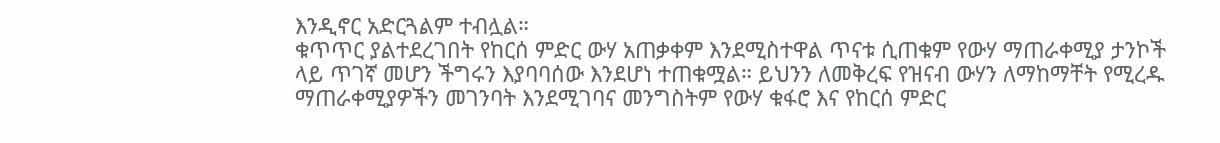እንዲኖር አድርጓልም ተብሏል።
ቁጥጥር ያልተደረገበት የከርሰ ምድር ውሃ አጠቃቀም እንደሚስተዋል ጥናቱ ሲጠቁም የውሃ ማጠራቀሚያ ታንኮች ላይ ጥገኛ መሆን ችግሩን እያባባሰው እንደሆነ ተጠቁሟል። ይህንን ለመቅረፍ የዝናብ ውሃን ለማከማቸት የሚረዱ ማጠራቀሚያዎችን መገንባት እንደሚገባና መንግስትም የውሃ ቁፋሮ እና የከርሰ ምድር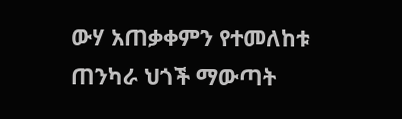ውሃ አጠቃቀምን የተመለከቱ ጠንካራ ህጎች ማውጣት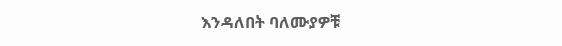እንዳለበት ባለሙያዎቹ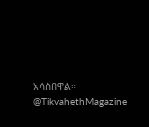አሳስበዋል።
@TikvahethMagazine